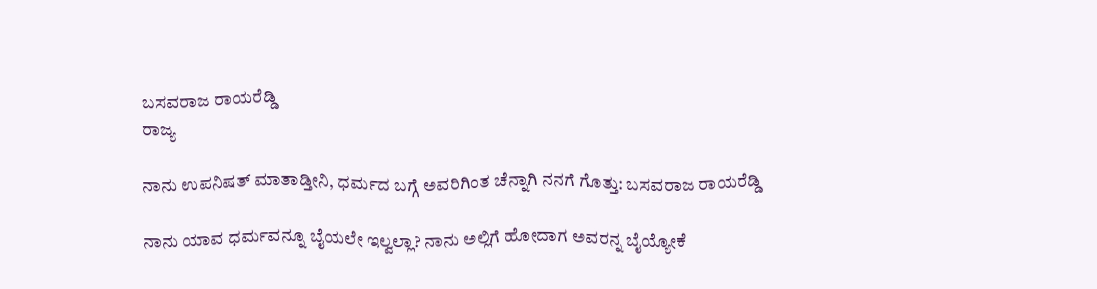ಬಸವರಾಜ ರಾಯರೆಡ್ಡಿ
ರಾಜ್ಯ

ನಾನು ಉಪನಿಷತ್‌ ಮಾತಾಡ್ತೀನಿ, ಧರ್ಮದ ಬಗ್ಗೆ ಅವರಿಗಿಂತ ಚೆನ್ನಾಗಿ ನನಗೆ ಗೊತ್ತು: ಬಸವರಾಜ ರಾಯರೆಡ್ಡಿ

ನಾನು ಯಾವ ಧರ್ಮವನ್ನೂ ಬೈಯಲೇ ಇಲ್ವಲ್ಲಾ? ನಾನು ಅಲ್ಲಿಗೆ ಹೋದಾಗ ಅವರನ್ನ ಬೈಯ್ಯೋಕೆ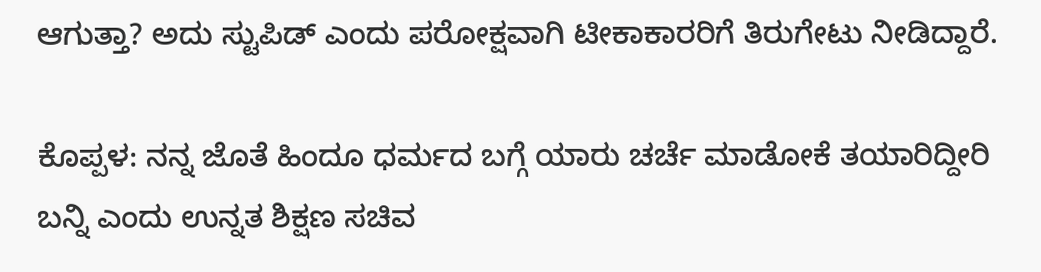ಆಗುತ್ತಾ? ಅದು ಸ್ಟುಪಿಡ್ ಎಂದು ಪರೋಕ್ಷವಾಗಿ ಟೀಕಾಕಾರರಿಗೆ ತಿರುಗೇಟು ನೀಡಿದ್ದಾರೆ.

ಕೊಪ್ಪಳ: ನನ್ನ ಜೊತೆ ಹಿಂದೂ ಧರ್ಮದ ಬಗ್ಗೆ ಯಾರು ಚರ್ಚೆ ಮಾಡೋಕೆ ತಯಾರಿದ್ದೀರಿ ಬನ್ನಿ ಎಂದು ಉನ್ನತ ಶಿಕ್ಷಣ ಸಚಿವ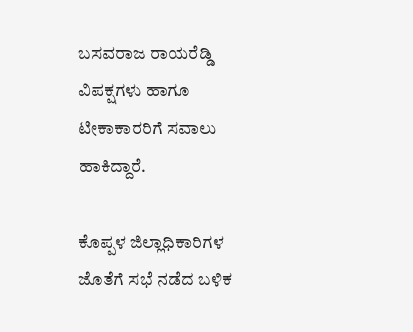ಬಸವರಾಜ ರಾಯರೆಡ್ಡಿ ವಿಪಕ್ಷಗಳು ಹಾಗೂ ಟೀಕಾಕಾರರಿಗೆ ಸವಾಲು ಹಾಕಿದ್ದಾರೆ.

ಕೊಪ್ಪಳ ಜಿಲ್ಲಾಧಿಕಾರಿಗಳ ಜೊತೆಗೆ ಸಭೆ ನಡೆದ ಬಳಿಕ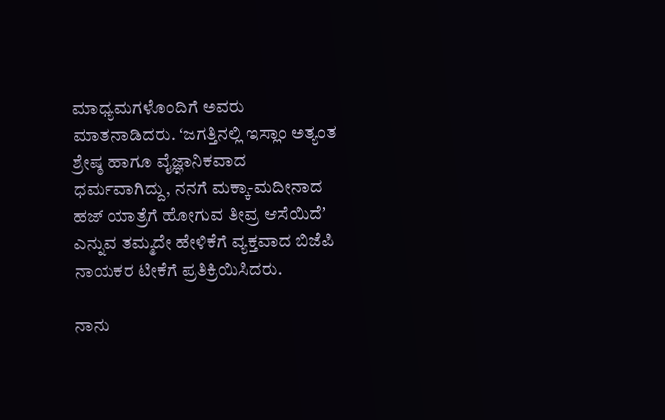ಮಾಧ್ಯಮಗಳೊಂದಿಗೆ ಅವರು ಮಾತನಾಡಿದರು. ʻಜಗತ್ತಿನಲ್ಲಿ ಇಸ್ಲಾಂ ಅತ್ಯಂತ ಶ್ರೇಷ್ಠ ಹಾಗೂ ವೈಜ್ಞಾನಿಕವಾದ ಧರ್ಮವಾಗಿದ್ದು, ನನಗೆ ಮಕ್ಕಾ-ಮದೀನಾದ ಹಜ್ ಯಾತ್ರೆಗೆ ಹೋಗುವ ತೀವ್ರ ಆಸೆಯಿದೆʼ ಎನ್ನುವ ತಮ್ಮದೇ ಹೇಳಿಕೆಗೆ ವ್ಯಕ್ತವಾದ ಬಿಜೆಪಿ ನಾಯಕರ ಟೀಕೆಗೆ ಪ್ರತಿಕ್ರಿಯಿಸಿದರು.

ನಾನು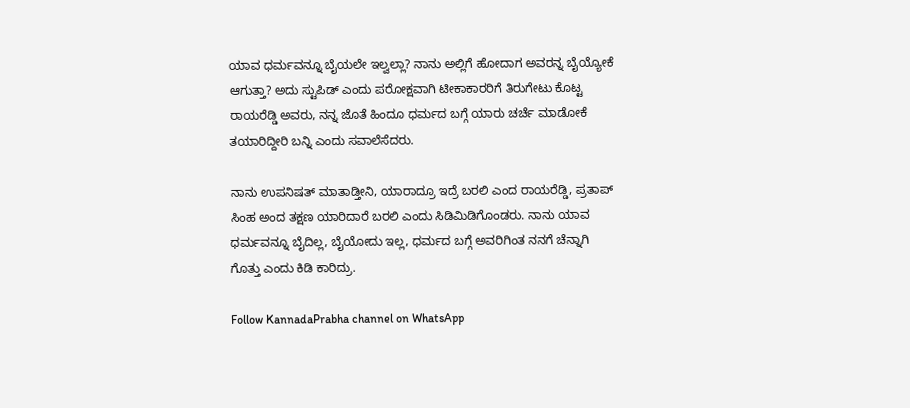ಯಾವ ಧರ್ಮವನ್ನೂ ಬೈಯಲೇ ಇಲ್ವಲ್ಲಾ? ನಾನು ಅಲ್ಲಿಗೆ ಹೋದಾಗ ಅವರನ್ನ ಬೈಯ್ಯೋಕೆ ಆಗುತ್ತಾ? ಅದು ಸ್ಟುಪಿಡ್ ಎಂದು ಪರೋಕ್ಷವಾಗಿ ಟೀಕಾಕಾರರಿಗೆ ತಿರುಗೇಟು ಕೊಟ್ಟ ರಾಯರೆಡ್ಡಿ ಅವರು, ನನ್ನ ಜೊತೆ ಹಿಂದೂ ಧರ್ಮದ ಬಗ್ಗೆ ಯಾರು ಚರ್ಚೆ ಮಾಡೋಕೆ ತಯಾರಿದ್ದೀರಿ ಬನ್ನಿ ಎಂದು ಸವಾಲೆಸೆದರು.

ನಾನು ಉಪನಿಷತ್‌ ಮಾತಾಡ್ತೀನಿ, ಯಾರಾದ್ರೂ ಇದ್ರೆ ಬರಲಿ ಎಂದ ರಾಯರೆಡ್ಡಿ, ಪ್ರತಾಪ್ ಸಿಂಹ ಅಂದ ತಕ್ಷಣ ಯಾರಿದಾರೆ ಬರಲಿ ಎಂದು ಸಿಡಿಮಿಡಿಗೊಂಡರು. ನಾನು ಯಾವ ಧರ್ಮವನ್ನೂ ಬೈದಿಲ್ಲ, ಬೈಯೋದು ಇಲ್ಲ, ಧರ್ಮದ ಬಗ್ಗೆ ಅವರಿಗಿಂತ ನನಗೆ ಚೆನ್ನಾಗಿ ಗೊತ್ತು ಎಂದು ಕಿಡಿ ಕಾರಿದ್ರು.

Follow KannadaPrabha channel on WhatsApp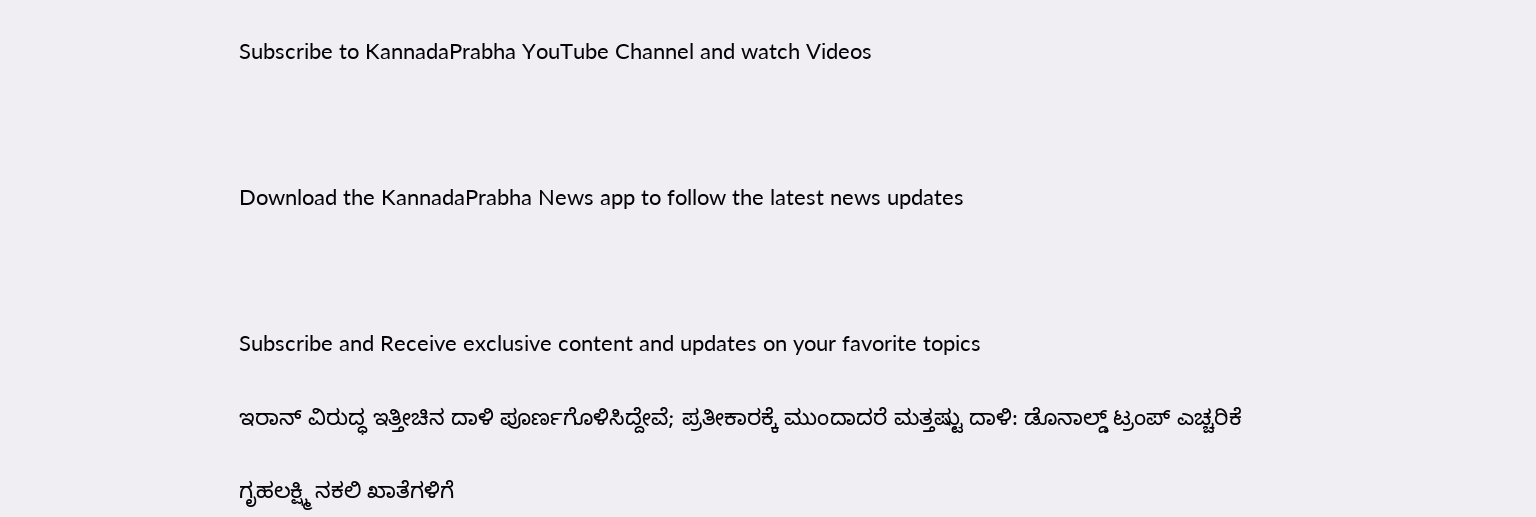Subscribe to KannadaPrabha YouTube Channel and watch Videos



Download the KannadaPrabha News app to follow the latest news updates



Subscribe and Receive exclusive content and updates on your favorite topics

ಇರಾನ್ ವಿರುದ್ಧ ಇತ್ತೀಚಿನ ದಾಳಿ ಪೂರ್ಣಗೊಳಿಸಿದ್ದೇವೆ; ಪ್ರತೀಕಾರಕ್ಕೆ ಮುಂದಾದರೆ ಮತ್ತಷ್ಟು ದಾಳಿ: ಡೊನಾಲ್ಡ್ ಟ್ರಂಪ್ ಎಚ್ಚರಿಕೆ

ಗೃಹಲಕ್ಷ್ಮಿ ನಕಲಿ ಖಾತೆಗಳಿಗೆ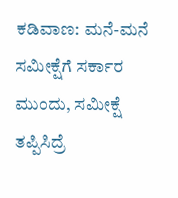ಕಡಿವಾಣ: ಮನೆ-ಮನೆ ಸಮೀಕ್ಷೆಗೆ ಸರ್ಕಾರ ಮುಂದು, ಸಮೀಕ್ಷೆ ತಪ್ಪಿಸಿದ್ರೆ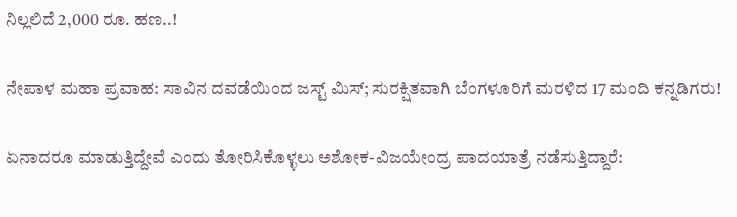ನಿಲ್ಲಲಿದೆ 2,000 ರೂ. ಹಣ..!

ನೇಪಾಳ ಮಹಾ ಪ್ರವಾಹ: ಸಾವಿನ ದವಡೆಯಿಂದ ಜಸ್ಟ್ ಮಿಸ್; ಸುರಕ್ಷಿತವಾಗಿ ಬೆಂಗಳೂರಿಗೆ ಮರಳಿದ 17 ಮಂದಿ ಕನ್ನಡಿಗರು!

ಏನಾದರೂ ಮಾಡುತ್ತಿದ್ದೇವೆ ಎಂದು ತೋರಿಸಿಕೊಳ್ಳಲು ಅಶೋಕ-ವಿಜಯೇಂದ್ರ ಪಾದಯಾತ್ರೆ ನಡೆಸುತ್ತಿದ್ದಾರೆ: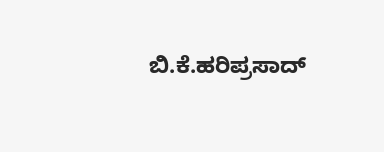ಬಿ.ಕೆ.ಹರಿಪ್ರಸಾದ್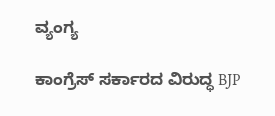ವ್ಯಂಗ್ಯ

ಕಾಂಗ್ರೆಸ್ ಸರ್ಕಾರದ ವಿರುದ್ಧ BJP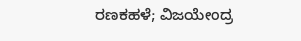ರಣಕಹಳೆ; ವಿಜಯೇಂದ್ರ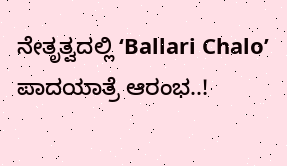ನೇತೃತ್ವದಲ್ಲಿ ‘Ballari Chalo’ ಪಾದಯಾತ್ರೆ ಆರಂಭ..!